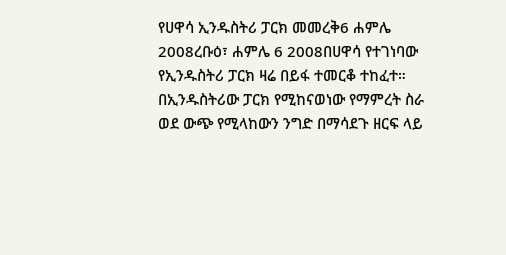የሀዋሳ ኢንዱስትሪ ፓርክ መመረቅ6 ሐምሌ 2008ረቡዕ፣ ሐምሌ 6 2008በሀዋሳ የተገነባው የኢንዱስትሪ ፓርክ ዛሬ በይፋ ተመርቆ ተከፈተ። በኢንዱስትሪው ፓርክ የሚከናወነው የማምረት ስራ ወደ ውጭ የሚላከውን ንግድ በማሳደጉ ዘርፍ ላይ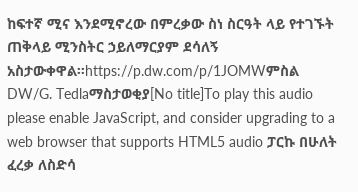ከፍተኛ ሚና እንደሚኖረው በምረቃው ስነ ስርዓት ላይ የተገኙት ጠቅላይ ሚንስትር ኃይለማርያም ደሳለኝ አስታውቀዋል።https://p.dw.com/p/1JOMWምስል DW/G. Tedlaማስታወቂያ[No title]To play this audio please enable JavaScript, and consider upgrading to a web browser that supports HTML5 audio ፓርኩ በሁለት ፈረቃ ለስድሳ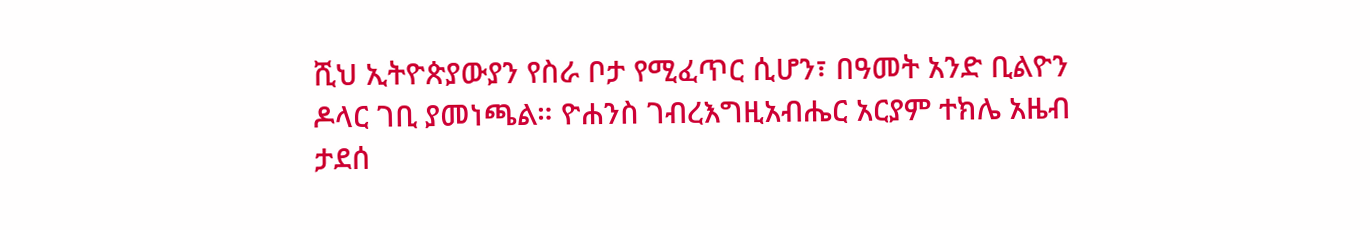ሺህ ኢትዮጵያውያን የስራ ቦታ የሚፈጥር ሲሆን፣ በዓመት አንድ ቢልዮን ዶላር ገቢ ያመነጫል። ዮሐንስ ገብረእግዚአብሔር አርያም ተክሌ አዜብ ታደሰ